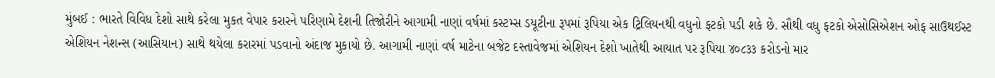મુંબઈ : ભારતે વિવિધ દેશો સાથે કરેલા મુકત વેપાર કરારને પરિણામે દેશની તિજોરીને આગામી નાણાં વર્ષમાં કસ્ટમ્સ ડયૂટીના રૂપમાં રૂપિયા એક ટ્રિલિયનથી વધુનો ફટકો પડી શકે છે. સૌથી વધુ ફટકો એસોસિએશન ઓફ સાઉથઈસ્ટ એશિયન નેશન્સ (આસિયાન) સાથે થયેલા કરારમાં પડવાનો અંદાજ મુકાયો છે. આગામી નાણાં વર્ષ માટેના બજેટ દસ્તાવેજમાં એશિયન દેશો ખાતેથી આયાત પર રૂપિયા ૪૦૮૩૩ કરોડનો માર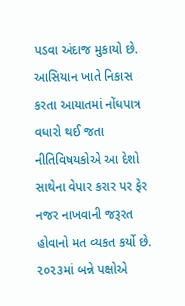પડવા અંદાજ મુકાયો છે.
આસિયાન ખાતે નિકાસ કરતા આયાતમાં નોંધપાત્ર વધારો થઈ જતા નીતિવિષયકોએ આ દેશો સાથેના વેપાર કરાર પર ફેર નજર નાખવાની જરૂરત હોવાનો મત વ્યકત કર્યો છે.
૨૦૨૩માં બન્ને પક્ષોએ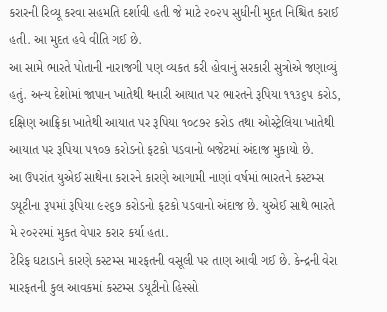કરારની રિવ્યૂ કરવા સહમતિ દર્શાવી હતી જે માટે ૨૦૨૫ સુધીની મુદત નિશ્ચિત કરાઈ હતી. આ મુદત હવે વીતિ ગઈ છે.
આ સામે ભારતે પોતાની નારાજગી પણ વ્યકત કરી હોવાનું સરકારી સુત્રોએ જણાવ્યું હતું. અન્ય દેશોમાં જાપાન ખાતેથી થનારી આયાત પર ભારતને રૂપિયા ૧૧૩૬૫ કરોડ, દક્ષિણ આફ્રિકા ખાતેથી આયાત પર રૂપિયા ૧૦૮૭૨ કરોડ તથા ઓસ્ટ્રેલિયા ખાતેથી આયાત પર રૂપિયા ૫૧૦૭ કરોડનો ફટકો પડવાનો બજેટમાં અંદાજ મુકાયો છે.
આ ઉપરાંત યુએઈ સાથેના કરારને કારણે આગામી નાણાં વર્ષમાં ભારતને કસ્ટમ્સ ડયૂટીના રૂપમાં રૂપિયા ૯૨૬૭ કરોડનો ફટકો પડવાનો અંદાજ છે. યુએઈ સાથે ભારતે મે ૨૦૨૨માં મુકત વેપાર કરાર કર્યા હતા.
ટેરિફ ઘટાડાને કારણે કસ્ટમ્સ મારફતની વસૂલી પર તાણ આવી ગઈ છે. કેન્દ્રની વેરા મારફતની કુલ આવકમાં કસ્ટમ્સ ડયૂટીનો હિસ્સો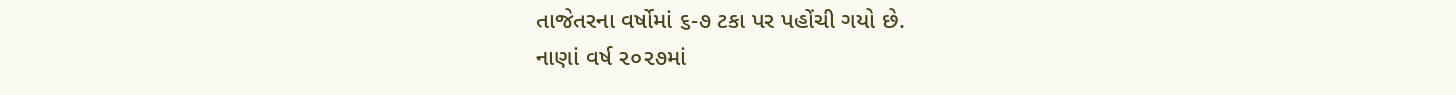તાજેતરના વર્ષોમાં ૬-૭ ટકા પર પહોંચી ગયો છે.
નાણાં વર્ષ ૨૦૨૭માં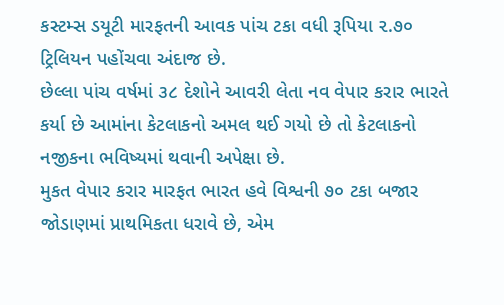કસ્ટમ્સ ડયૂટી મારફતની આવક પાંચ ટકા વધી રૂપિયા ૨.૭૦ ટ્રિલિયન પહોંચવા અંદાજ છે.
છેલ્લા પાંચ વર્ષમાં ૩૮ દેશોને આવરી લેતા નવ વેપાર કરાર ભારતે કર્યા છે આમાંના કેટલાકનો અમલ થઈ ગયો છે તો કેટલાકનો નજીકના ભવિષ્યમાં થવાની અપેક્ષા છે.
મુકત વેપાર કરાર મારફત ભારત હવે વિશ્વની ૭૦ ટકા બજાર જોડાણમાં પ્રાથમિકતા ધરાવે છે, એમ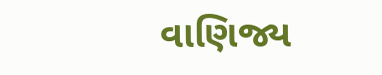વાણિજ્ય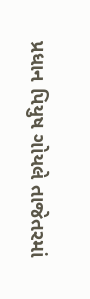પ્રધાન પિયુષ ગોયલે તાજેતરમાં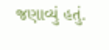જણાવ્યું હતું.